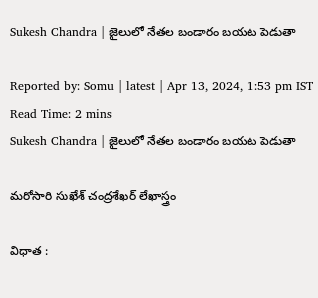Sukesh Chandra | జైలులో నేతల బండారం బయట పెడుతా

Reported by: Somu | latest | Apr 13, 2024, 1:53 pm IST
Read Time: 2 mins
Sukesh Chandra | జైలులో నేతల బండారం బయట పెడుతా

మరోసారి సుఖేశ్ చంద్రశేఖర్ లేఖాస్త్రం

విధాత :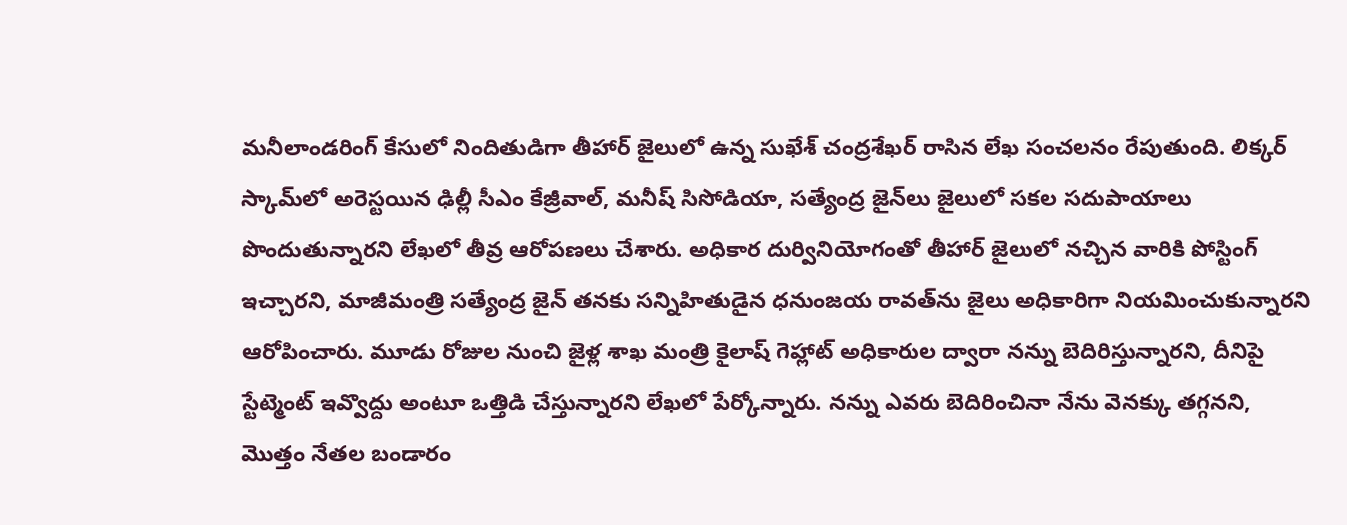మనీలాండరింగ్ కేసులో నిందితుడిగా తీహార్ జైలులో ఉన్న సుఖేశ్ చంద్రశేఖర్ రాసిన లేఖ సంచలనం రేపుతుంది. లిక్కర్ స్కామ్‌లో అరెస్టయిన ఢిల్లీ సీఎం కేజ్రీవాల్, మనీష్ సిసోడియా, సత్యేంద్ర జైన్‌లు జైలులో సకల సదుపాయాలు పొందుతున్నారని లేఖలో తీవ్ర ఆరోపణలు చేశారు. అధికార దుర్వినియోగంతో తీహార్ జైలులో నచ్చిన వారికి పోస్టింగ్ ఇచ్చారని, మాజీమంత్రి సత్యేంద్ర జైన్‌ తనకు సన్నిహితుడైన ధనుంజయ రావత్‌ను జైలు అధికారిగా నియమించుకున్నారని ఆరోపించారు. మూడు రోజుల నుంచి జైళ్ల శాఖ మంత్రి కైలాష్ గెహ్లాట్ అధికారుల ద్వారా నన్ను బెదిరిస్తున్నారని, దీనిపై స్టేట్మెంట్ ఇవ్వొద్దు అంటూ ఒత్తిడి చేస్తున్నారని లేఖలో పేర్కోన్నారు. నన్ను ఎవరు బెదిరించినా నేను వెనక్కు తగ్గనని, మొత్తం నేతల బండారం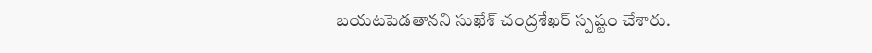బయటపెడతానని సుఖేశ్ చంద్రశేఖర్ స్పష్టం చేశారు.